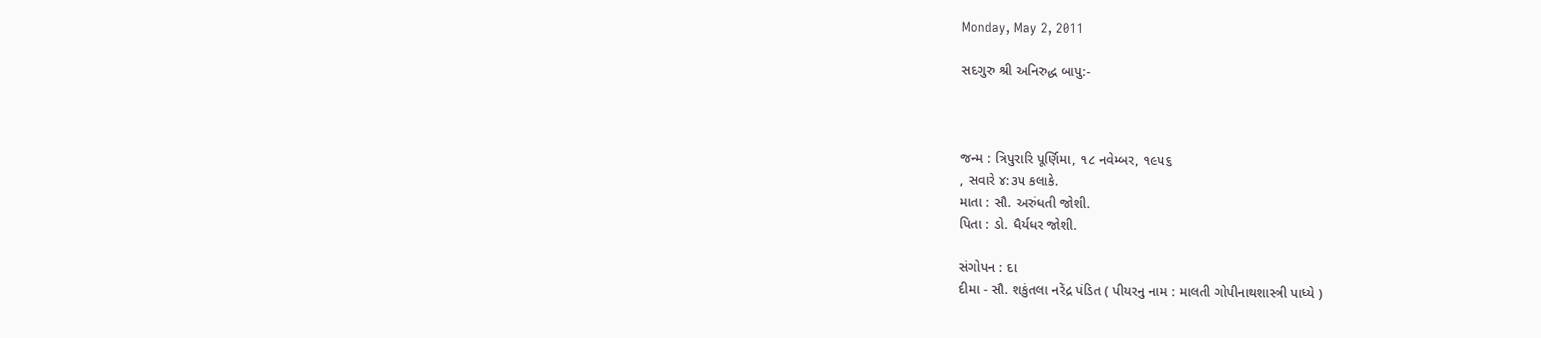Monday, May 2, 2011

સદગુરુ શ્રી અનિરુદ્ધ બાપુ:-



જન્મ : ત્રિપુરારિ પૂર્ણિમા, ૧૮ નવેમ્બર, ૧૯૫૬
, સવારે ૪:૩૫ કલાકે.
માતા : સૌ. અરુંધતી જોશી.
પિતા : ડો. ધૈર્યધર જોશી.

સંગોપન : દા
દીમા - સૌ. શકુંતલા નરેંદ્ર પંડિત ( પીયરનુ નામ : માલતી ગોપીનાથશાસ્ત્રી પાધ્યે )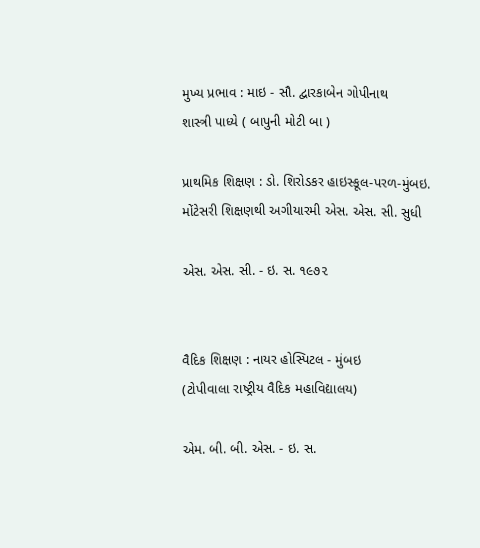મુખ્ય પ્રભાવ : માઇ - સૌ. દ્વારકાબેન ગોપીનાથ
શાસ્ત્રી પાધ્યે ( બાપુની મોટી બા )

પ્રાથમિક શિક્ષણ : ડો. શિરોડકર હાઇસ્કૂલ-પરળ-મુંબઇ.
મોંટેસરી શિક્ષણથી અગીયારમી એસ. એસ. સી. સુધી

એસ. એસ. સી. - ઇ. સ. ૧૯૭૨


વૈદિક શિક્ષણ : નાયર હોસ્પિટલ - મુંબઇ
(ટોપીવાલા રાષ્ટ્રીય વૈદિક મહાવિદ્યાલય)

એમ. બી. બી. એસ. - ઇ. સ.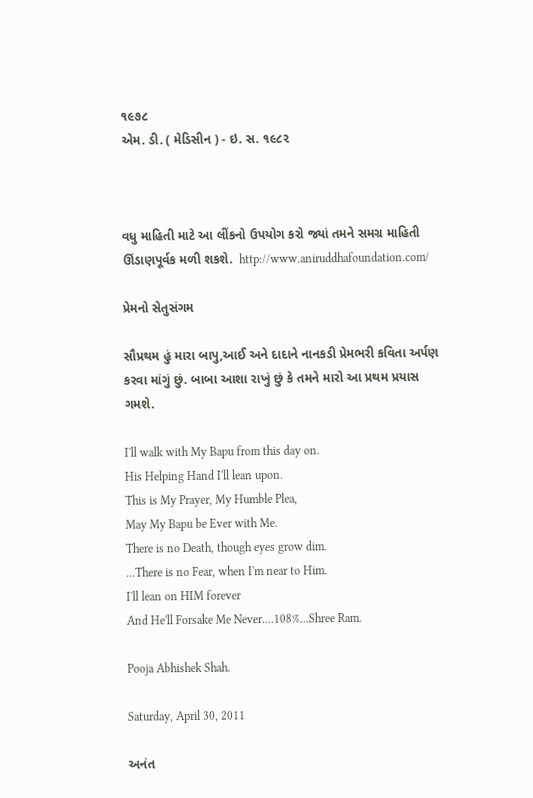૧૯૭૮
એમ. ડી. ( મેડિસીન ) - ઇ. સ. ૧૯૮૨



વધુ માહિતી માટે આ લીંકનો ઉપયોગ કરો જ્યાં તમને સમગ્ર માહિતી ઊંડાણપૂર્વક મળી શકશે.  http://www.aniruddhafoundation.com/

પ્રેમનો સેતુસંગમ

સૌપ્રથમ હું મારા બાપુ,આઈ અને દાદાને નાનકડી પ્રેમભરી કવિતા અર્પણ કરવા માંગું છું. બાબા આશા રાખું છું કે તમને મારો આ પ્રથમ પ્રયાસ ગમશે.

I'll walk with My Bapu from this day on.
His Helping Hand I'll lean upon.
This is My Prayer, My Humble Plea,
May My Bapu be Ever with Me.
There is no Death, though eyes grow dim.
...There is no Fear, when I'm near to Him.
I'll lean on HIM forever
And He'll Forsake Me Never....108%...Shree Ram.

Pooja Abhishek Shah.

Saturday, April 30, 2011

અનંત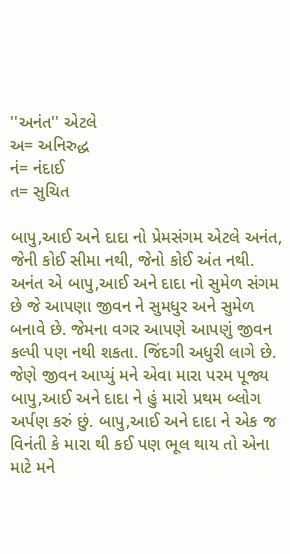''અનંત'' એટલે
અ= અનિરુદ્ધ
નં= નંદાઈ
ત= સુચિત

બાપુ,આઈ અને દાદા નો પ્રેમસંગમ એટલે અનંત, જેની કોઈ સીમા નથી, જેનો કોઈ અંત નથી. અનંત એ બાપુ,આઈ અને દાદા નો સુમેળ સંગમ છે જે આપણા જીવન ને સુમધુર અને સુમેળ બનાવે છે. જેમના વગર આપણે આપણું જીવન કલ્પી પણ નથી શકતા. જિંદગી અધુરી લાગે છે. જેણે જીવન આપ્યું મને એવા મારા પરમ પૂજ્ય બાપુ,આઈ અને દાદા ને હું મારો પ્રથમ બ્લોગ અર્પણ કરું છું. બાપુ,આઈ અને દાદા ને એક જ વિનંતી કે મારા થી કઈ પણ ભૂલ થાય તો એના માટે મને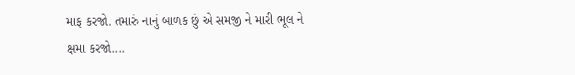માફ કરજો. તમારું નાનું બાળક છું એ સમજી ને મારી ભૂલ ને ક્ષમા કરજો....